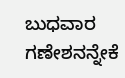ಬುಧವಾರ ಗಣೇಶನನ್ನೇಕೆ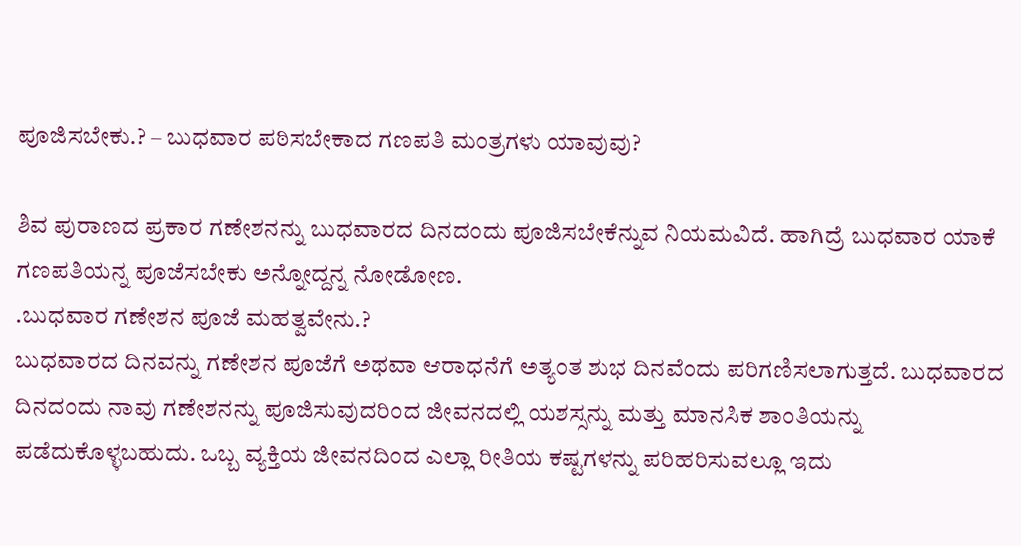ಪೂಜಿಸಬೇಕು.? – ಬುಧವಾರ ಪಠಿಸಬೇಕಾದ ಗಣಪತಿ ಮಂತ್ರಗಳು ಯಾವುವು?

ಶಿವ ಪುರಾಣದ ಪ್ರಕಾರ ಗಣೇಶನನ್ನು ಬುಧವಾರದ ದಿನದಂದು ಪೂಜಿಸಬೇಕೆನ್ನುವ ನಿಯಮವಿದೆ. ಹಾಗಿದ್ರೆ ಬುಧವಾರ ಯಾಕೆ ಗಣಪತಿಯನ್ನ ಪೂಜೆಸಬೇಕು ಅನ್ನೋದ್ದನ್ನ ನೋಡೋಣ.
.ಬುಧವಾರ ಗಣೇಶನ ಪೂಜೆ ಮಹತ್ವವೇನು.?
ಬುಧವಾರದ ದಿನವನ್ನು ಗಣೇಶನ ಪೂಜೆಗೆ ಅಥವಾ ಆರಾಧನೆಗೆ ಅತ್ಯಂತ ಶುಭ ದಿನವೆಂದು ಪರಿಗಣಿಸಲಾಗುತ್ತದೆ. ಬುಧವಾರದ ದಿನದಂದು ನಾವು ಗಣೇಶನನ್ನು ಪೂಜಿಸುವುದರಿಂದ ಜೀವನದಲ್ಲಿ ಯಶಸ್ಸನ್ನು ಮತ್ತು ಮಾನಸಿಕ ಶಾಂತಿಯನ್ನು ಪಡೆದುಕೊಳ್ಳಬಹುದು. ಒಬ್ಬ ವ್ಯಕ್ತಿಯ ಜೀವನದಿಂದ ಎಲ್ಲಾ ರೀತಿಯ ಕಷ್ಟಗಳನ್ನು ಪರಿಹರಿಸುವಲ್ಲೂ ಇದು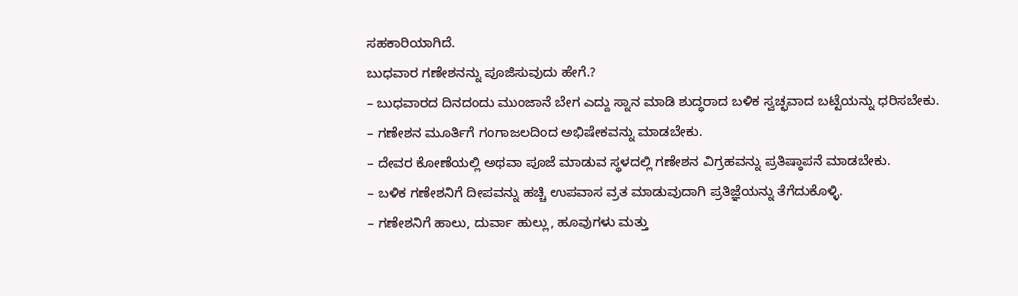ಸಹಕಾರಿಯಾಗಿದೆ.
ಬುಧವಾರ ಗಣೇಶನನ್ನು ಪೂಜಿಸುವುದು ಹೇಗೆ.?
– ಬುಧವಾರದ ದಿನದಂದು ಮುಂಜಾನೆ ಬೇಗ ಎದ್ದು ಸ್ನಾನ ಮಾಡಿ ಶುದ್ಧರಾದ ಬಳಿಕ ಸ್ವಚ್ಛವಾದ ಬಟ್ಟೆಯನ್ನು ಧರಿಸಬೇಕು.
– ಗಣೇಶನ ಮೂರ್ತಿಗೆ ಗಂಗಾಜಲದಿಂದ ಅಭಿಷೇಕವನ್ನು ಮಾಡಬೇಕು.
– ದೇವರ ಕೋಣೆಯಲ್ಲಿ ಅಥವಾ ಪೂಜೆ ಮಾಡುವ ಸ್ಥಳದಲ್ಲಿ ಗಣೇಶನ ವಿಗ್ರಹವನ್ನು ಪ್ರತಿಷ್ಠಾಪನೆ ಮಾಡಬೇಕು.
– ಬಳಿಕ ಗಣೇಶನಿಗೆ ದೀಪವನ್ನು ಹಚ್ಚಿ ಉಪವಾಸ ವ್ರತ ಮಾಡುವುದಾಗಿ ಪ್ರತಿಜ್ಞೆಯನ್ನು ತೆಗೆದುಕೊಳ್ಳಿ.
– ಗಣೇಶನಿಗೆ ಹಾಲು, ದುರ್ವಾ ಹುಲ್ಲು, ಹೂವುಗಳು ಮತ್ತು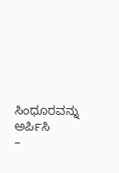ಸಿಂಧೂರವನ್ನು ಅರ್ಪಿಸಿ
–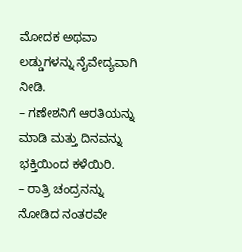ಮೋದಕ ಅಥವಾ ಲಡ್ಡುಗಳನ್ನು ನೈವೇದ್ಯವಾಗಿ ನೀಡಿ.
– ಗಣೇಶನಿಗೆ ಆರತಿಯನ್ನು ಮಾಡಿ ಮತ್ತು ದಿನವನ್ನು ಭಕ್ತಿಯಿಂದ ಕಳೆಯಿರಿ.
– ರಾತ್ರಿ ಚಂದ್ರನನ್ನು ನೋಡಿದ ನಂತರವೇ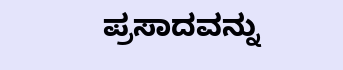ಪ್ರಸಾದವನ್ನು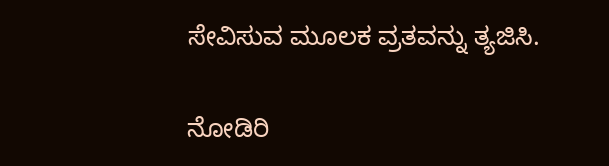ಸೇವಿಸುವ ಮೂಲಕ ವ್ರತವನ್ನು ತ್ಯಜಿಸಿ.

ನೋಡಿರಿ